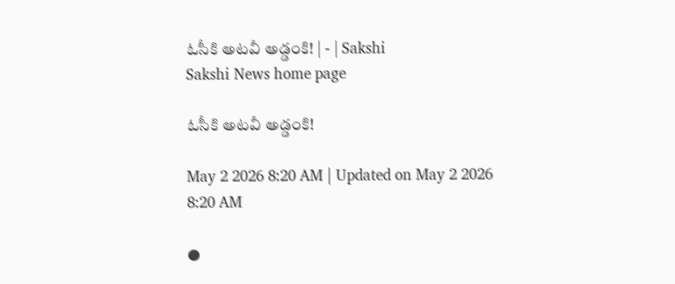ఓసీకి అటవీ అడ్డంకి! | - | Sakshi
Sakshi News home page

ఓసీకి అటవీ అడ్డంకి!

May 2 2026 8:20 AM | Updated on May 2 2026 8:20 AM

●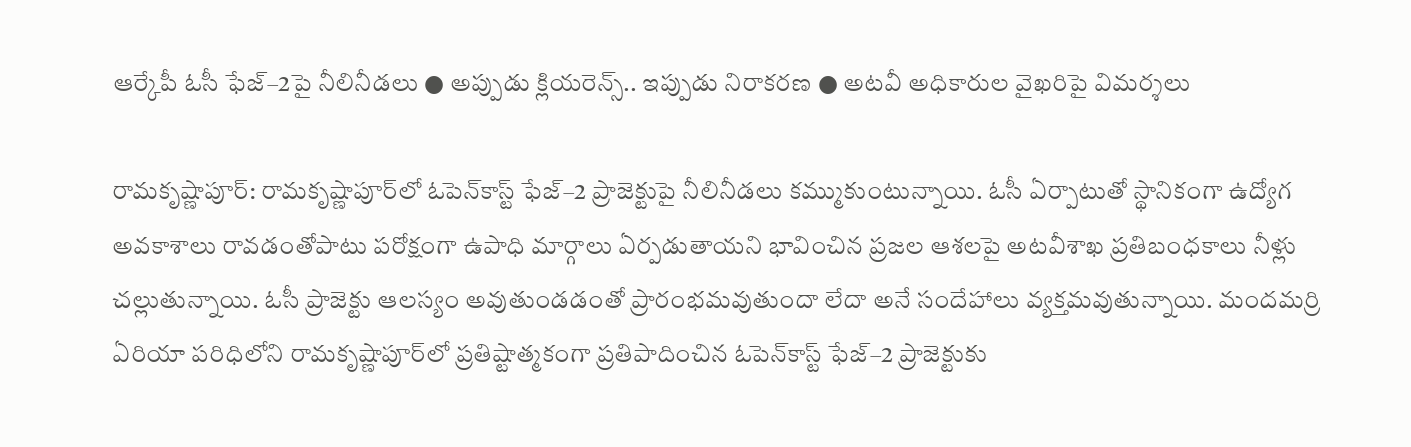ఆర్కేపీ ఓసీ ఫేజ్‌–2పై నీలినీడలు ● అప్పుడు క్లియరెన్స్‌.. ఇప్పుడు నిరాకరణ ● అటవీ అధికారుల వైఖరిపై విమర్శలు

రామకృష్ణాపూర్‌: రామకృష్ణాపూర్‌లో ఓపెన్‌కాస్ట్‌ ఫేజ్‌–2 ప్రాజెక్టుపై నీలినీడలు కమ్ముకుంటున్నాయి. ఓసీ ఏర్పాటుతో స్థానికంగా ఉద్యోగ అవకాశాలు రావడంతోపాటు పరోక్షంగా ఉపాధి మార్గాలు ఏర్పడుతాయని భావించిన ప్రజల ఆశలపై అటవీశాఖ ప్రతిబంధకాలు నీళ్లు చల్లుతున్నాయి. ఓసీ ప్రాజెక్టు ఆలస్యం అవుతుండడంతో ప్రారంభమవుతుందా లేదా అనే సందేహాలు వ్యక్తమవుతున్నాయి. మందమర్రి ఏరియా పరిధిలోని రామకృష్ణాపూర్‌లో ప్రతిష్టాత్మకంగా ప్రతిపాదించిన ఓపెన్‌కాస్ట్‌ ఫేజ్‌–2 ప్రాజెక్టుకు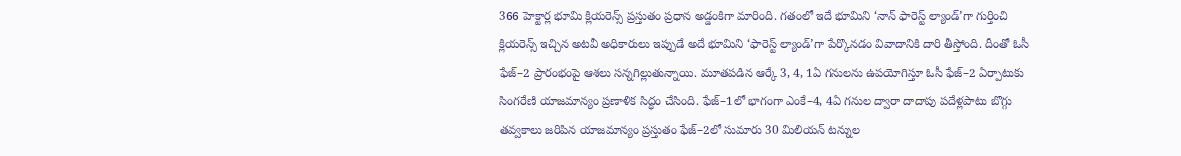366 హెక్టార్ల భూమి క్లియరెన్స్‌ ప్రస్తుతం ప్రధాన అడ్డంకిగా మారింది. గతంలో ఇదే భూమిని ‘నాన్‌ ఫారెస్ట్‌ ల్యాండ్‌’గా గుర్తించి క్లియరెన్స్‌ ఇచ్చిన అటవీ అధికారులు ఇప్పుడే అదే భూమిని ‘ఫారెస్ట్‌ ల్యాండ్‌’గా పేర్కొనడం వివాదానికి దారి తీస్తోంది. దీంతో ఓసీ ఫేజ్‌–2 ప్రారంభంపై ఆశలు సన్నగిల్లుతున్నాయి. మూతపడిన ఆర్కే 3, 4, 1ఏ గనులను ఉపయోగిస్తూ ఓసీ ఫేజ్‌–2 ఏర్పాటుకు సింగరేణి యాజమాన్యం ప్రణాళిక సిద్ధం చేసింది. ఫేజ్‌–1లో భాగంగా ఎంకే–4, 4ఏ గనుల ద్వారా దాదాపు పదేళ్లపాటు బొగ్గు తవ్వకాలు జరిపిన యాజమాన్యం ప్రస్తుతం ఫేజ్‌–2లో సుమారు 30 మిలియన్‌ టన్నుల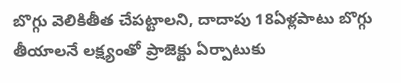బొగ్గు వెలికితీత చేపట్టాలని, దాదాపు 18ఏళ్లపాటు బొగ్గు తీయాలనే లక్ష్యంతో ప్రాజెక్టు ఏర్పాటుకు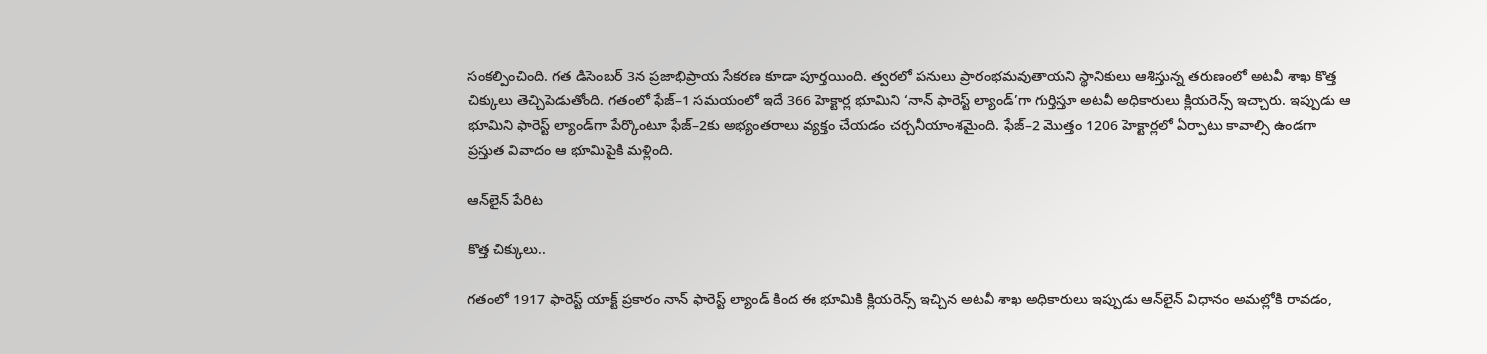సంకల్పించింది. గత డిసెంబర్‌ 3న ప్రజాభిప్రాయ సేకరణ కూడా పూర్తయింది. త్వరలో పనులు ప్రారంభమవుతాయని స్థానికులు ఆశిస్తున్న తరుణంలో అటవీ శాఖ కొత్త చిక్కులు తెచ్చిపెడుతోంది. గతంలో ఫేజ్‌–1 సమయంలో ఇదే 366 హెక్టార్ల భూమిని ‘నాన్‌ ఫారెస్ట్‌ ల్యాండ్‌’గా గుర్తిస్తూ అటవీ అధికారులు క్లియరెన్స్‌ ఇచ్చారు. ఇప్పుడు ఆ భూమిని ఫారెస్ట్‌ ల్యాండ్‌గా పేర్కొంటూ ఫేజ్‌–2కు అభ్యంతరాలు వ్యక్తం చేయడం చర్చనీయాంశమైంది. ఫేజ్‌–2 మొత్తం 1206 హెక్టార్లలో ఏర్పాటు కావాల్సి ఉండగా ప్రస్తుత వివాదం ఆ భూమిపైకి మళ్లింది.

ఆన్‌లైన్‌ పేరిట

కొత్త చిక్కులు..

గతంలో 1917 ఫారెస్ట్‌ యాక్ట్‌ ప్రకారం నాన్‌ ఫారెస్ట్‌ ల్యాండ్‌ కింద ఈ భూమికి క్లియరెన్స్‌ ఇచ్చిన అటవీ శాఖ అధికారులు ఇప్పుడు ఆన్‌లైన్‌ విధానం అమల్లోకి రావడం,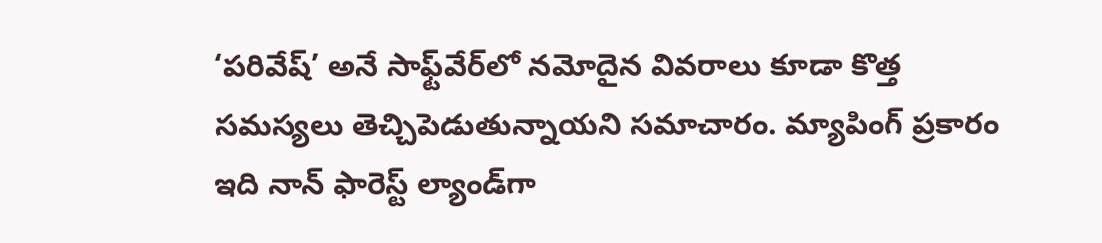‘పరివేష్‌’ అనే సాఫ్ట్‌వేర్‌లో నమోదైన వివరాలు కూడా కొత్త సమస్యలు తెచ్చిపెడుతున్నాయని సమాచారం. మ్యాపింగ్‌ ప్రకారం ఇది నాన్‌ ఫారెస్ట్‌ ల్యాండ్‌గా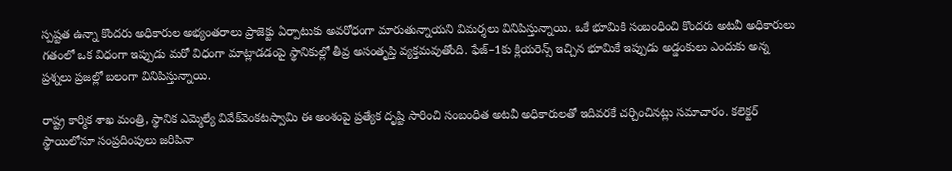స్పష్టత ఉన్నా కొందరు అధికారుల అభ్యంతరాలు ప్రాజెక్టు ఏర్పాటుకు అవరోధంగా మారుతున్నాయని విమర్శలు వినిపిస్తున్నాయి. ఒకే భూమికి సంబంధించి కొందరు అటవీ అధికారులు గతంలో ఒక విధంగా ఇప్పుడు మరో విధంగా మాట్లాడడంపై స్థానికుల్లో తీవ్ర అసంతృప్తి వ్యక్తమవుతోంది. ఫేజ్‌–1కు క్లియరెన్స్‌ ఇచ్చిన భూమికే ఇప్పుడు అడ్డంకులు ఎందుకు అన్న ప్రశ్నలు ప్రజల్లో బలంగా వినిపిస్తున్నాయి.

రాష్ట్ర కార్మిక శాఖ మంత్రి, స్థానిక ఎమ్మెల్యే వివేక్‌వెంకటస్వామి ఈ అంశంపై ప్రత్యేక దృష్టి సారించి సంబంధిత అటవీ అధికారులతో ఇదివరకే చర్చించినట్లు సమాచారం. కలెక్టర్‌ స్థాయిలోనూ సంప్రదింపులు జరిపినా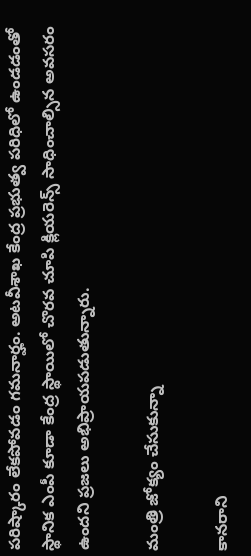పరిష్కారం లేకపోవడం గమనార్హం. అటవీశాఖ కేంద్ర ప్రభుత్వ పరిధిలో ఉండడంతో స్థానిక ఎంపీ కూడా కేంద్ర స్థాయిలో చొరవ చూపి క్లియరెన్స్‌ సాధించాల్సిన అవసరం ఉందని ప్రజలు అభిప్రాయపడుతున్నారు.

మంత్రి జోక్యం చేసుకున్నా

కానరాని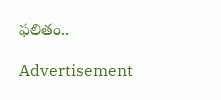ఫలితం..

Advertisement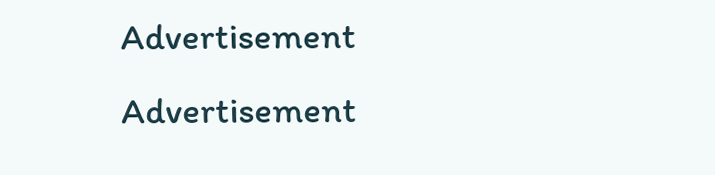Advertisement
Advertisement